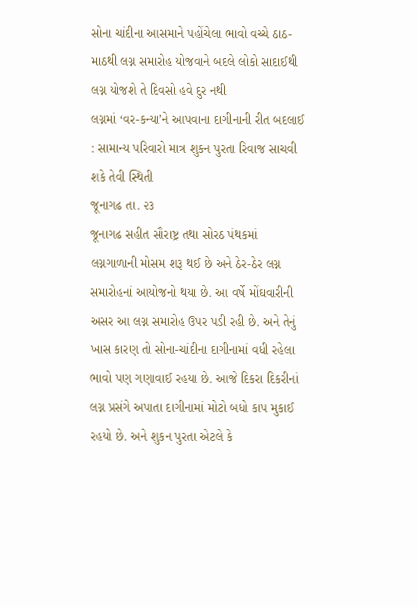સોના ચાંદીના આસમાને પહોંચેલા ભાવો વચ્ચે ઠાઠ-માઠથી લગ્ન સમારોહ યોજવાને બદલે લોકો સાદાઈથી લગ્ન યોજશે તે દિવસો હવે દુર નથી
લગ્નમાં ‘વર-કન્યા’ને આપવાના દાગીનાની રીત બદલાઈ : સામાન્ય પરિવારો માત્ર શુકન પુરતા રિવાજ સાચવી શકે તેવી સ્થિતી
જૂનાગઢ તા. ૨૩
જૂનાગઢ સહીત સૌરાષ્ટ્ર તથા સોરઠ પંથકમાં લગ્નગાળાની મોસમ શરૂ થઈ છે અને ઠેર-ઠેર લગ્ન સમારોહનાં આયોજનો થયા છે. આ વર્ષે મોંઘવારીની અસર આ લગ્ન સમારોહ ઉપર પડી રહી છે. અને તેનું ખાસ કારણ તો સોના-ચાંદીના દાગીનામાં વધી રહેલા ભાવો પણ ગણાવાઈ રહયા છે. આજે દિકરા દિકરીનાં લગ્ન પ્રસંગે અપાતા દાગીનામાં મોટો બધો કાપ મુકાઈ રહયો છે. અને શુકન પુરતા એટલે કે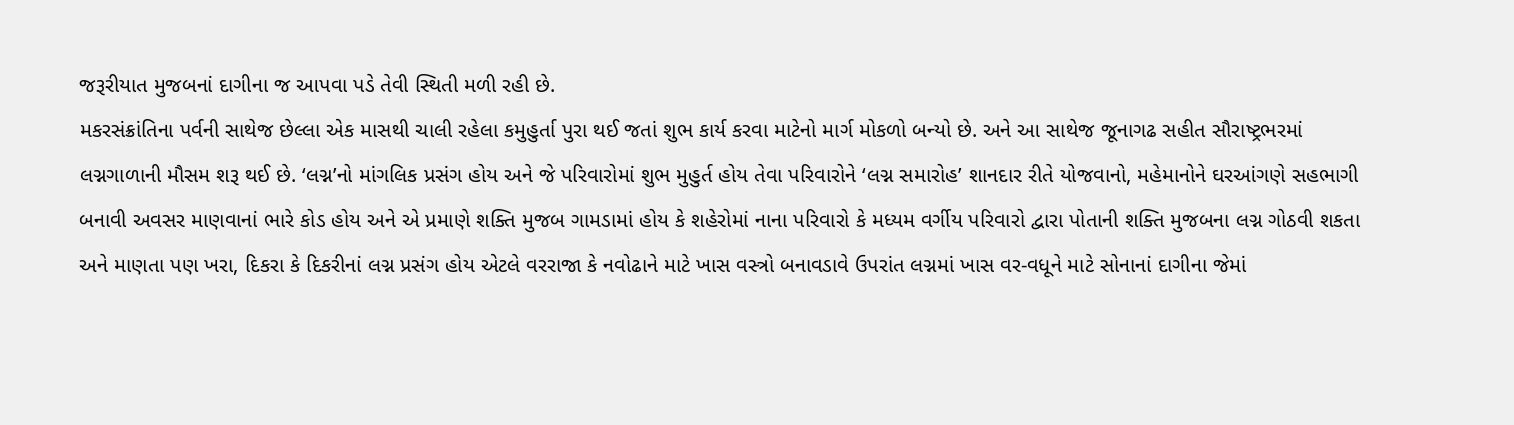જરૂરીયાત મુજબનાં દાગીના જ આપવા પડે તેવી સ્થિતી મળી રહી છે.
મકરસંક્રાંતિના પર્વની સાથેજ છેલ્લા એક માસથી ચાલી રહેલા કમુહુર્તા પુરા થઈ જતાં શુભ કાર્ય કરવા માટેનો માર્ગ મોકળો બન્યો છે. અને આ સાથેજ જૂનાગઢ સહીત સૌરાષ્ટ્રભરમાં લગ્નગાળાની મૌસમ શરૂ થઈ છે. ‘લગ્ન’નો માંગલિક પ્રસંગ હોય અને જે પરિવારોમાં શુભ મુહુર્ત હોય તેવા પરિવારોને ‘લગ્ન સમારોહ’ શાનદાર રીતે યોજવાનો, મહેમાનોને ઘરઆંગણે સહભાગી બનાવી અવસર માણવાનાં ભારે કોડ હોય અને એ પ્રમાણે શક્તિ મુજબ ગામડામાં હોય કે શહેરોમાં નાના પરિવારો કે મધ્યમ વર્ગીય પરિવારો દ્વારા પોતાની શક્તિ મુજબના લગ્ન ગોઠવી શકતા અને માણતા પણ ખરા, દિકરા કે દિકરીનાં લગ્ન પ્રસંગ હોય એટલે વરરાજા કે નવોઢાને માટે ખાસ વસ્ત્રો બનાવડાવે ઉપરાંત લગ્નમાં ખાસ વર-વધૂને માટે સોનાનાં દાગીના જેમાં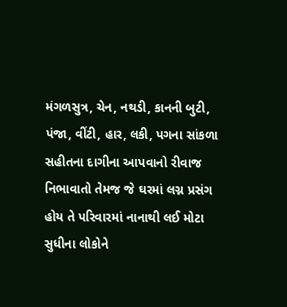મંગળસુત્ર, ચેન, નથડી, કાનની બુટી, પંજા, વીંટી, હાર, લકી, પગના સાંકળા સહીતના દાગીના આપવાનો રીવાજ નિભાવાતો તેમજ જે ઘરમાં લગ્ન પ્રસંગ હોય તે પરિવારમાં નાનાથી લઈ મોટા સુધીના લોકોને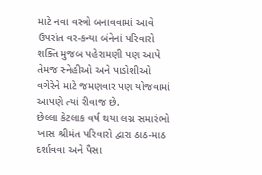માટે નવા વસ્ત્રો બનાવવામાં આવે ઉપરાંત વર-કન્યા બંનેનાં પરિવારો શક્તિ મુજબ પહેરામણી પણ આપે તેમજ સ્નેહીઓ અને પાડોશીઓ વગેરેને માટે જમણવાર પણ યોજવામાં આપણે ત્યાં રીવાજ છે.
છેલ્લા કેટલાક વર્ષ થયા લગ્ન સમારંભો ખાસ શ્રીમંત પરિવારો દ્વારા ઠાઠ-માઠ દર્શાવવા અને પૈસા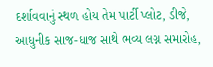દર્શાવવાનું સ્થળ હોય તેમ પાર્ટી પ્લોટ, ડીજે, આધુનીક સાજ-ધાજ સાથે ભવ્ય લગ્ન સમારોહ,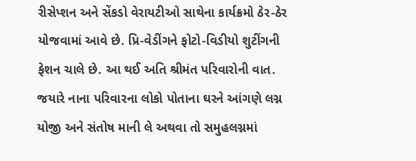રીસેપ્શન અને સેંકડો વેરાયટીઓ સાથેના કાર્યક્રમો ઠેર-ઠેર યોજવામાં આવે છે. પ્રિ-વેડીંગને ફોટો-વિડીયો શુટીંગની ફેશન ચાલે છે. આ થઈ અતિ શ્રીમંત પરિવારોની વાત. જયારે નાના પરિવારના લોકો પોતાના ઘરને આંગણે લગ્ન યોજી અને સંતોષ માની લે અથવા તો સમુહલગ્નમાં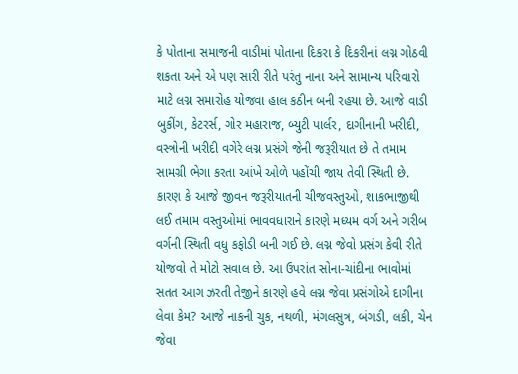કે પોતાના સમાજની વાડીમાં પોતાના દિકરા કે દિકરીનાં લગ્ન ગોઠવી શકતા અને એ પણ સારી રીતે પરંતુ નાના અને સામાન્ય પરિવારો માટે લગ્ન સમારોહ યોજવા હાલ કઠીન બની રહયા છે. આજે વાડી બુકીંગ, કેટરર્સ, ગોર મહારાજ, બ્યુટી પાર્લર, દાગીનાની ખરીદી, વસ્ત્રોની ખરીદી વગેરે લગ્ન પ્રસંગે જેની જરૂરીયાત છે તે તમામ સામગ્રી ભેગા કરતા આંખે ઓળે પહોંચી જાય તેવી સ્થિતી છે. કારણ કે આજે જીવન જરૂરીયાતની ચીજવસ્તુઓ, શાકભાજીથી લઈ તમામ વસ્તુઓમાં ભાવવધારાને કારણે મધ્યમ વર્ગ અને ગરીબ વર્ગની સ્થિતી વધુ કફોડી બની ગઈ છે. લગ્ન જેવો પ્રસંગ કેવી રીતે યોજવો તે મોટો સવાલ છે. આ ઉપરાંત સોના-ચાંદીના ભાવોમાં સતત આગ ઝરતી તેજીને કારણે હવે લગ્ન જેવા પ્રસંગોએ દાગીના લેવા કેમ? આજે નાકની ચુક, નથળી, મંગલસુત્ર, બંગડી, લકી, ચેન જેવા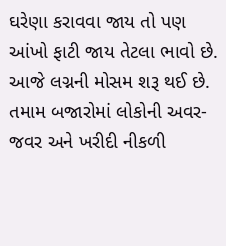ઘરેણા કરાવવા જાય તો પણ આંખો ફાટી જાય તેટલા ભાવો છે. આજે લગ્નની મોસમ શરૂ થઈ છે. તમામ બજારોમાં લોકોની અવર-જવર અને ખરીદી નીકળી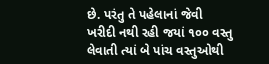છે. પરંતુ તે પહેલાનાં જેવી ખરીદી નથી રહી જયાં ૧૦૦ વસ્તુ લેવાતી ત્યાં બે પાંચ વસ્તુઓથી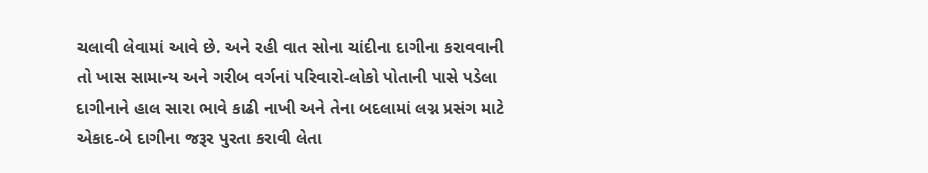ચલાવી લેવામાં આવે છે. અને રહી વાત સોના ચાંદીના દાગીના કરાવવાની તો ખાસ સામાન્ય અને ગરીબ વર્ગનાં પરિવારો-લોકો પોતાની પાસે પડેલા દાગીનાને હાલ સારા ભાવે કાઢી નાખી અને તેના બદલામાં લગ્ન પ્રસંગ માટે એકાદ-બે દાગીના જરૂર પુરતા કરાવી લેતા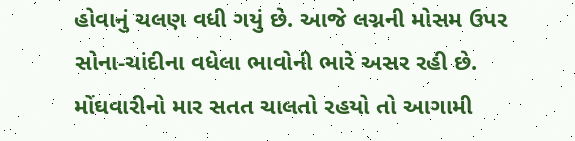હોવાનું ચલણ વધી ગયું છે. આજે લગ્નની મોસમ ઉપર સોના-ચાંદીના વધેલા ભાવોની ભારે અસર રહી છે. મોંઘવારીનો માર સતત ચાલતો રહયો તો આગામી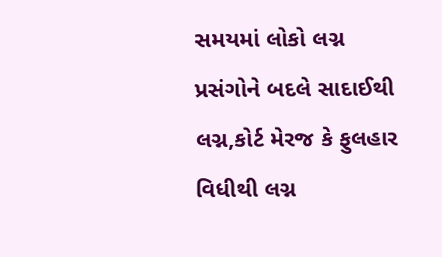સમયમાં લોકો લગ્ન પ્રસંગોને બદલે સાદાઈથી લગ્ન,કોર્ટ મેરજ કે ફુલહાર વિધીથી લગ્ન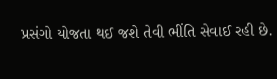પ્રસંગો યોજતા થઈ જશે તેવી ભીંતિ સેવાઈ રહી છે.